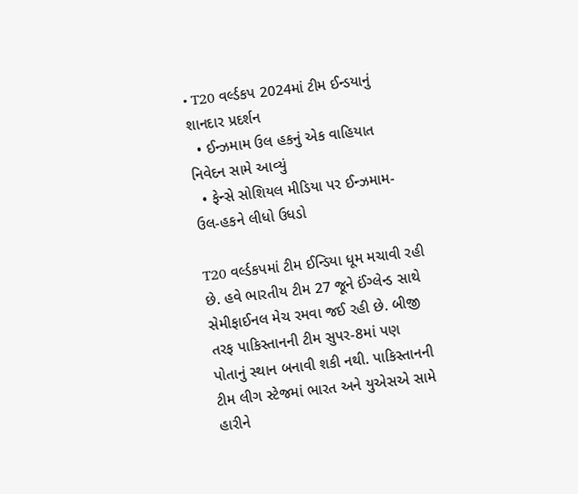• T20 વર્લ્ડકપ 2024માં ટીમ ઈન્ડયાનું શાનદાર પ્રદર્શન
  • ઈન્ઝમામ ઉલ હકનું એક વાહિયાત નિવેદન સામે આવ્યું
  • ફેન્સે સોશિયલ મીડિયા પર ઈન્ઝમામ-ઉલ-હકને લીધો ઉધડો

T20 વર્લ્ડકપમાં ટીમ ઈન્ડિયા ધૂમ મચાવી રહી છે. હવે ભારતીય ટીમ 27 જૂને ઈંગ્લેન્ડ સાથે સેમીફાઈનલ મેચ રમવા જઈ રહી છે. બીજી તરફ પાકિસ્તાનની ટીમ સુપર-8માં પણ પોતાનું સ્થાન બનાવી શકી નથી. પાકિસ્તાનની ટીમ લીગ સ્ટેજમાં ભારત અને યુએસએ સામે હારીને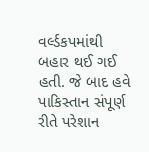વર્લ્ડકપમાંથી બહાર થઈ ગઈ હતી. જે બાદ હવે પાકિસ્તાન સંપૂર્ણ રીતે પરેશાન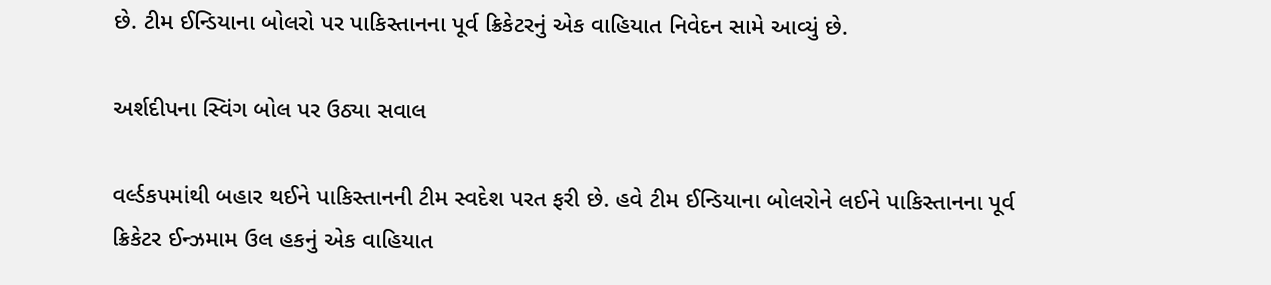છે. ટીમ ઈન્ડિયાના બોલરો પર પાકિસ્તાનના પૂર્વ ક્રિકેટરનું એક વાહિયાત નિવેદન સામે આવ્યું છે.

અર્શદીપના સ્વિંગ બોલ પર ઉઠ્યા સવાલ

વર્લ્ડકપમાંથી બહાર થઈને પાકિસ્તાનની ટીમ સ્વદેશ પરત ફરી છે. હવે ટીમ ઈન્ડિયાના બોલરોને લઈને પાકિસ્તાનના પૂર્વ ક્રિકેટર ઈન્ઝમામ ઉલ હકનું એક વાહિયાત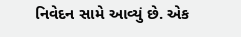નિવેદન સામે આવ્યું છે. એક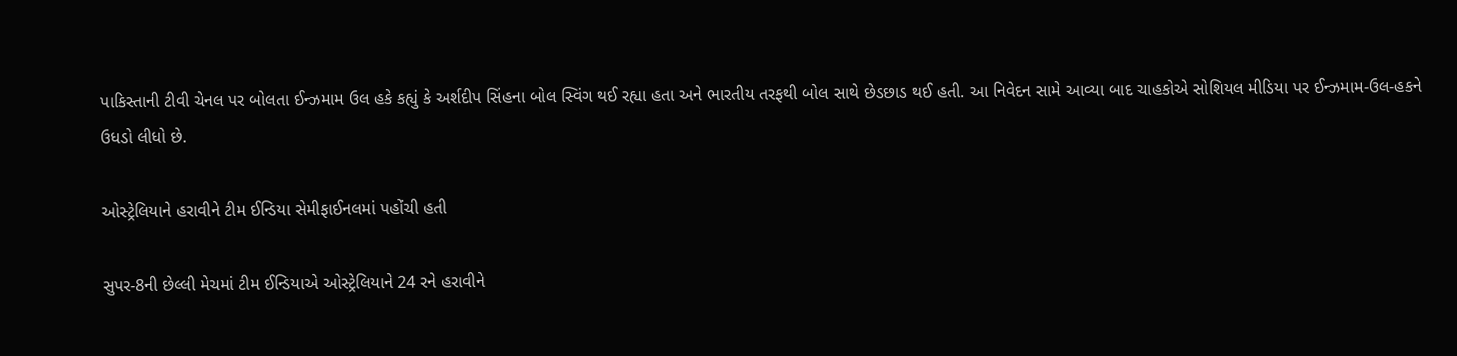પાકિસ્તાની ટીવી ચેનલ પર બોલતા ઈન્ઝમામ ઉલ હકે કહ્યું કે અર્શદીપ સિંહના બોલ સ્વિંગ થઈ રહ્યા હતા અને ભારતીય તરફથી બોલ સાથે છેડછાડ થઈ હતી. આ નિવેદન સામે આવ્યા બાદ ચાહકોએ સોશિયલ મીડિયા પર ઈન્ઝમામ-ઉલ-હકને ઉધડો લીધો છે.

ઓસ્ટ્રેલિયાને હરાવીને ટીમ ઈન્ડિયા સેમીફાઈનલમાં પહોંચી હતી

સુપર-8ની છેલ્લી મેચમાં ટીમ ઈન્ડિયાએ ઓસ્ટ્રેલિયાને 24 રને હરાવીને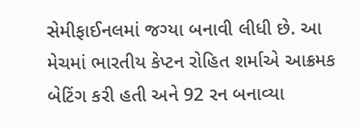સેમીફાઈનલમાં જગ્યા બનાવી લીધી છે. આ મેચમાં ભારતીય કેપ્ટન રોહિત શર્માએ આક્રમક બેટિંગ કરી હતી અને 92 રન બનાવ્યા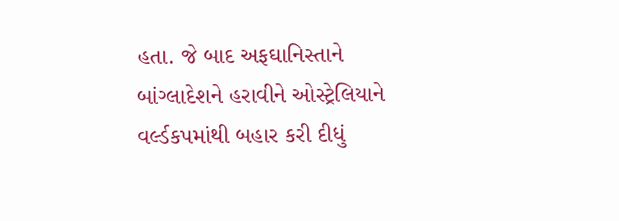હતા. જે બાદ અફઘાનિસ્તાને બાંગ્લાદેશને હરાવીને ઓસ્ટ્રેલિયાને વર્લ્ડકપમાંથી બહાર કરી દીધું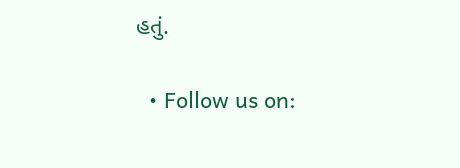હતું.

  • Follow us on: